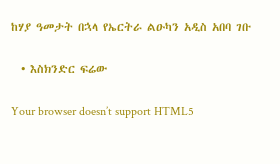ከሃያ ዓመታት በኋላ የኤርትራ ልዑካን አዲስ አበባ ገቡ

  • እስክንድር ፍሬው

Your browser doesn’t support HTML5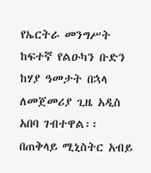የኤርትራ መንግሥት ከፍተኛ የልዑካን ቡድን ከሃያ ዓመታት በኋላ ለመጀመሪያ ጊዜ አዲስ አበባ ገብተዋል፡፡ በጠቅላይ ሚኒስትር አብይ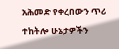አሕመድ የቀረበውን ጥሪ ተከትሎ ሁኔታዎችን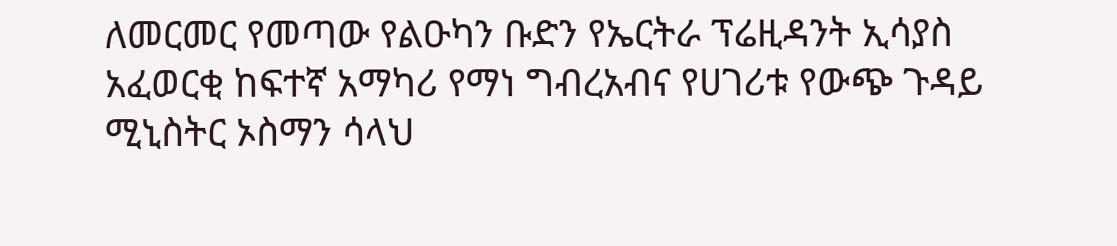ለመርመር የመጣው የልዑካን ቡድን የኤርትራ ፕሬዚዳንት ኢሳያስ አፈወርቂ ከፍተኛ አማካሪ የማነ ግብረአብና የሀገሪቱ የውጭ ጉዳይ ሚኒስትር ኦስማን ሳላህ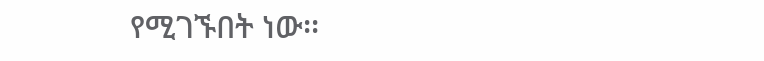የሚገኙበት ነው፡፡